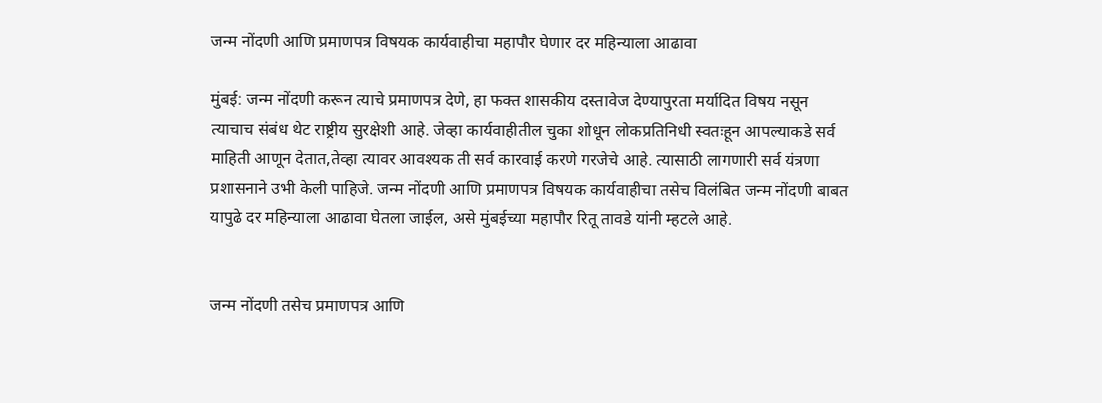जन्म नोंदणी आणि प्रमाणपत्र विषयक कार्यवाहीचा महापौर घेणार दर महिन्याला आढावा

मुंबई: जन्म नोंदणी करून त्याचे प्रमाणपत्र देणे, हा फक्त शासकीय दस्तावेज देण्यापुरता मर्यादित विषय नसून त्याचाच संबंध थेट राष्ट्रीय सुरक्षेशी आहे. जेव्हा कार्यवाहीतील चुका शोधून लोकप्रतिनिधी स्वतःहून आपल्याकडे सर्व माहिती आणून देतात,तेव्हा त्यावर आवश्यक ती सर्व कारवाई करणे गरजेचे आहे. त्यासाठी लागणारी सर्व यंत्रणा प्रशासनाने उभी केली पाहिजे. जन्म नोंदणी आणि प्रमाणपत्र विषयक कार्यवाहीचा तसेच विलंबित जन्म नोंदणी बाबत यापुढे दर महिन्याला आढावा घेतला जाईल, असे मुंबईच्या महापौर रितू तावडे यांनी म्हटले आहे.


जन्म नोंदणी तसेच प्रमाणपत्र आणि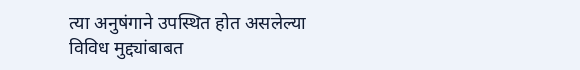त्या अनुषंगाने उपस्थित होत असलेल्या विविध मुद्द्यांबाबत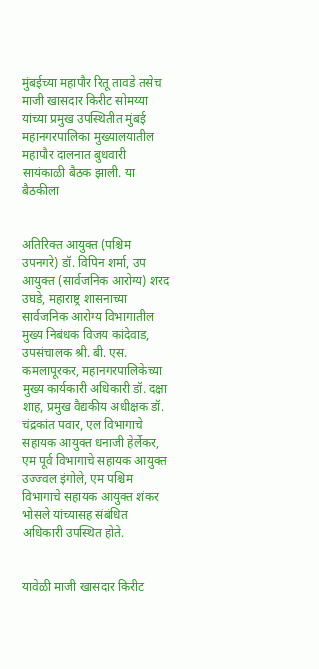मुंबईच्या महापौर रितू तावडे तसेच माजी खासदार किरीट सोमय्या यांच्या प्रमुख उपस्थितीत मुंबई महानगरपालिका मुख्यालयातील महापौर दालनात बुधवारी सायंकाळी बैठक झाली. या बैठकीला


अतिरिक्त आयुक्त (पश्चिम उपनगरे) डॉ. विपिन शर्मा, उप आयुक्त (सार्वजनिक आरोग्य) शरद उघडे, महाराष्ट्र शासनाच्या सार्वजनिक आरोग्य विभागातील मुख्य निबंधक विजय कांदेवाड, उपसंचालक श्री. बी. एस. कमलापूरकर, महानगरपालिकेच्या मुख्य कार्यकारी अधिकारी डॉ. दक्षा शाह, प्रमुख वैद्यकीय अधीक्षक डॉ. चंद्रकांत पवार, एल विभागाचे सहायक आयुक्त धनाजी हेर्लेकर, एम पूर्व विभागाचे सहायक आयुक्त उज्ज्वल इंगोले, एम पश्चिम विभागाचे सहायक आयुक्त शंकर भोसले यांच्यासह संबंधित अधिकारी उपस्थित होते.


यावेळी माजी खासदार किरीट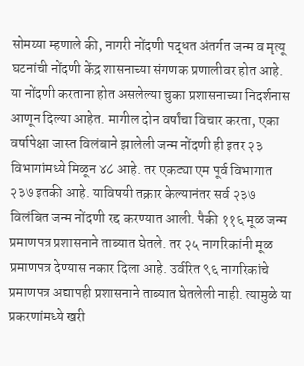सोमय्या म्हणाले की, नागरी नोंदणी पद्धत अंतर्गत जन्म व मृत्यू घटनांची नोंदणी केंद्र शासनाच्या संगणक प्रणालीवर होत आहे. या नोंदणी करताना होत असलेल्या चुका प्रशासनाच्या निदर्शनास आणून दिल्या आहेत. मागील दोन वर्षांचा विचार करता, एका वर्षापेक्षा जास्त विलंबाने झालेली जन्म नोंदणी ही इतर २३ विभागांमध्ये मिळून ४८ आहे. तर एकट्या एम पूर्व विभागात २३७ इतकी आहे. याविषयी तक्रार केल्यानंतर सर्व २३७ विलंबित जन्म नोंदणी रद्द करण्यात आली. पैकी ११६ मूळ जन्म प्रमाणपत्र प्रशासनाने ताब्यात घेतले. तर २५ नागरिकांनी मूळ प्रमाणपत्र देण्यास नकार दिला आहे. उर्वरित ९६ नागरिकांचे प्रमाणपत्र अद्यापही प्रशासनाने ताब्यात घेतलेली नाही. त्यामुळे या प्रकरणांमध्ये खरी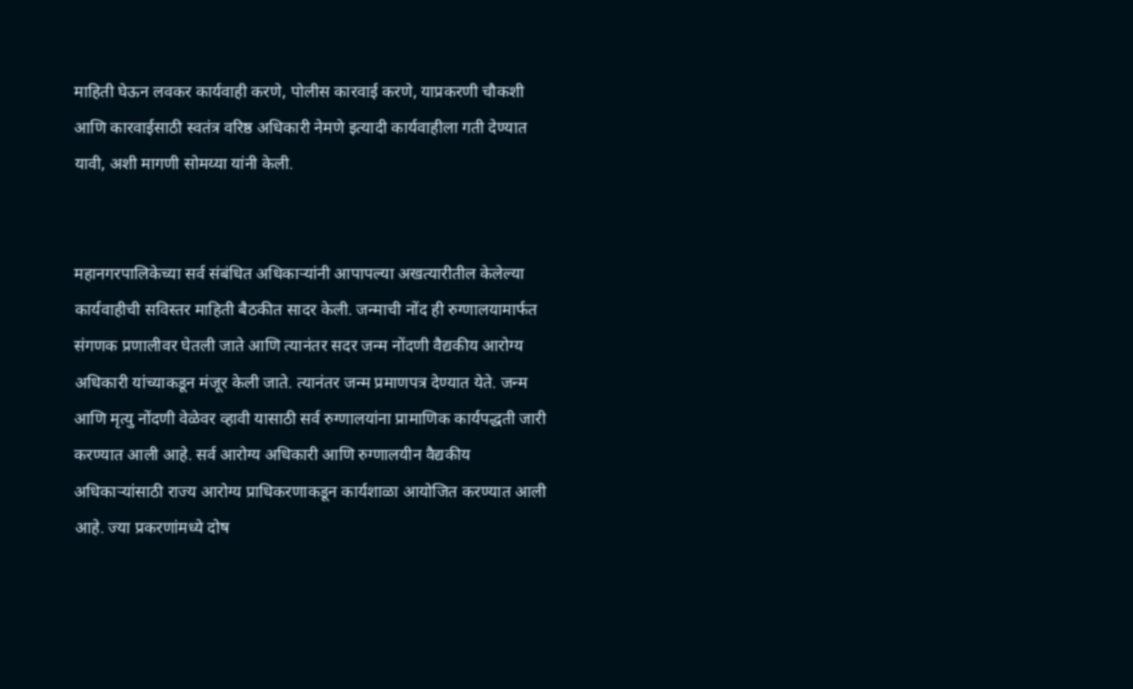माहिती घेऊन लवकर कार्यवाही करणे, पोलीस कारवाई करणे, याप्रकरणी चौकशी आणि कारवाईसाठी स्वतंत्र वरिष्ठ अधिकारी नेमणे इत्यादी कार्यवाहीला गती देण्यात यावी, अशी मागणी सोमय्या यांनी केली.


महानगरपालिकेच्या सर्व संबंधित अधिकाऱ्यांनी आपापल्या अखत्यारीतील केलेल्या कार्यवाहीची सविस्तर माहिती बैठकीत सादर केली. जन्माची नोंद ही रुग्णालयामार्फत संगणक प्रणालीवर घेतली जाते आणि त्यानंतर सदर जन्म नोंदणी वैद्यकीय आरोग्य अधिकारी यांच्याकडून मंजूर केली जाते. त्यानंतर जन्म प्रमाणपत्र देण्यात येते. जन्म आणि मृत्यु नोंदणी वेळेवर व्हावी यासाठी सर्व रुग्णालयांना प्रामाणिक कार्यपद्धती जारी करण्यात आली आहे. सर्व आरोग्य अधिकारी आणि रुग्णालयीन वैद्यकीय अधिकाऱ्यांसाठी राज्य आरोग्य प्राधिकरणाकडून कार्यशाळा आयोजित करण्यात आली आहे. ज्या प्रकरणांमध्ये दोष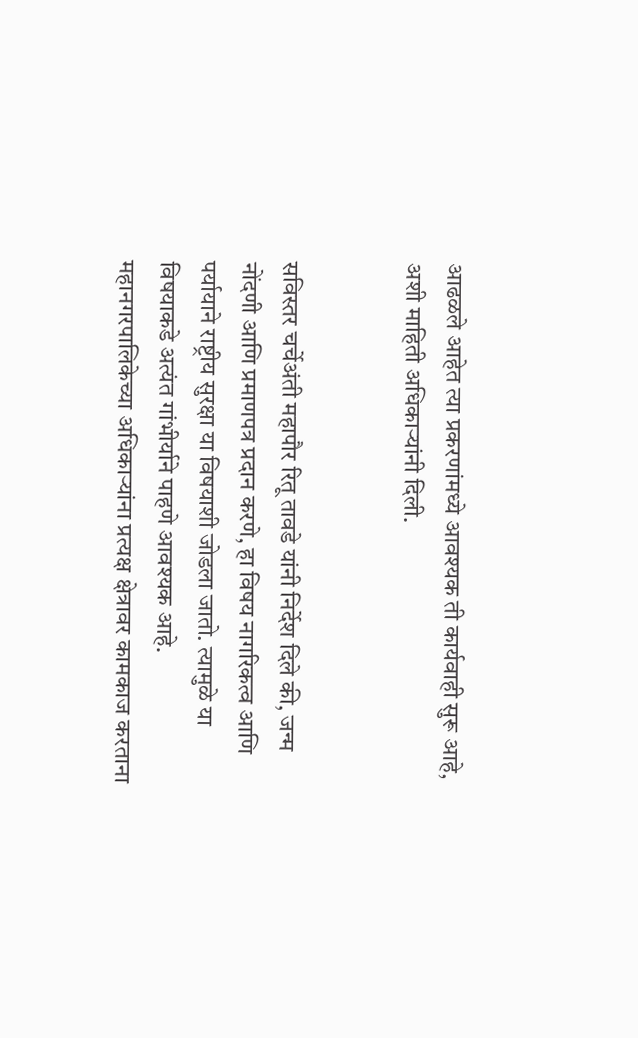आढळले आहेत त्या प्रकरणांमध्ये आवश्यक ती कार्यवाही सुरू आहे, अशी माहिती अधिकाऱ्यांनी दिली.


सविस्तर चर्चेअंती महापौर रितू तावडे यांनी निर्देश दिले की, जन्म नोंदणी आणि प्रमाणपत्र प्रदान करणे, हा विषय नागरिकत्व आणि पर्यायाने राष्ट्रीय सुरक्षा या विषयाशी जोडला जातो. त्यामुळे या विषयाकडे अत्यंत गांभीर्याने पाहणे आवश्यक आहे. महानगरपालिकेच्या अधिकाऱ्यांना प्रत्यक्ष क्षेत्रावर कामकाज करताना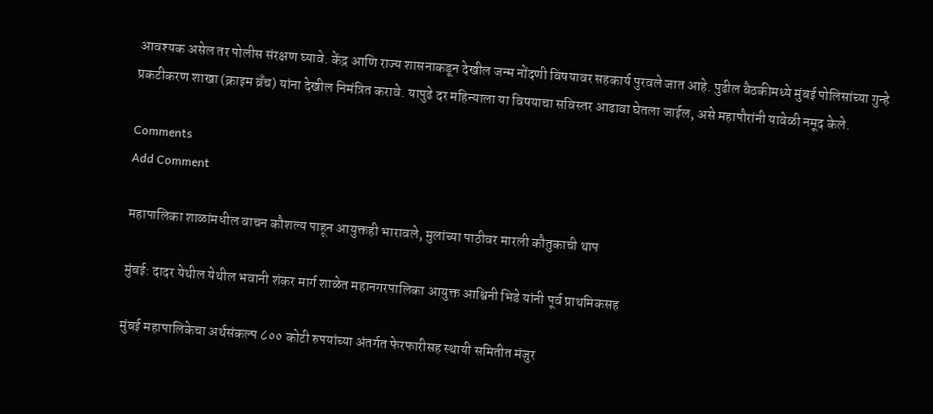आवश्यक असेल तर पोलीस संरक्षण घ्यावे. केंद्र आणि राज्य शासनाकडून देखील जन्म नोंदणी विषयावर सहकार्य पुरवले जात आहे. पुढील बैठकीमध्ये मुंबई पोलिसांच्या गुन्हे प्रकटीकरण शाखा (क्राइम ब्रँच) यांना देखील निमंत्रित करावे. यापुढे दर महिन्याला या विषयाचा सविस्तर आढावा घेतला जाईल, असे महापौरांनी यावेळी नमूद केले.

Comments
Add Comment

महापालिका शाळांमधील वाचन कौशल्य पाहून आयुक्तही भारावले, मुलांच्या पाठीवर मारली कौतुकाची थाप

मुंबई: दादर येथील येथील भवानी शंकर मार्ग शाळेत महानगरपालिका आयुक्त आश्विनी भिडे यांनी पूर्व प्राथमिकसह

मुंबई महापालिकेचा अर्थसंकल्प ८०० कोटी रुपयांच्या अंतर्गत फेरफारीसह स्थायी समितीत मंजुर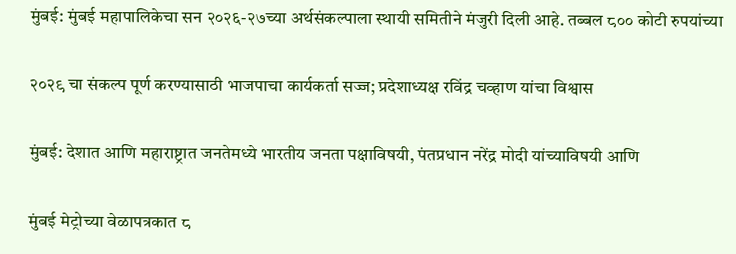मुंबई: मुंबई महापालिकेचा सन २०२६-२७च्या अर्थसंकल्पाला स्थायी समितीने मंजुरी दिली आहे. तब्बल ८०० कोटी रुपयांच्या

२०२९ चा संकल्प पूर्ण करण्यासाठी भाजपाचा कार्यकर्ता सज्ज; प्रदेशाध्यक्ष रविंद्र चव्हाण यांचा विश्वास

मुंबई: देशात आणि महाराष्ट्रात जनतेमध्ये भारतीय जनता पक्षाविषयी, पंतप्रधान नरेंद्र मोदी यांच्याविषयी आणि

मुंबई मेट्रोच्या वेळापत्रकात ८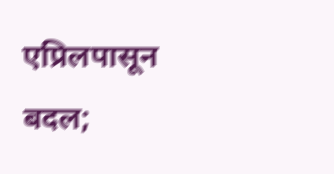एप्रिलपासून बदल;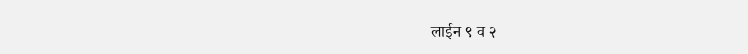लाईन ९ व २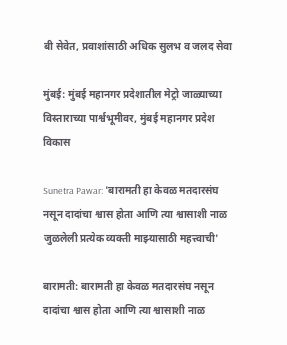बी सेवेत, प्रवाशांसाठी अधिक सुलभ व जलद सेवा

मुंबई: मुंबई महानगर प्रदेशातील मेट्रो जाळ्याच्या विस्ताराच्या पार्श्वभूमीवर, मुंबई महानगर प्रदेश विकास

Sunetra Pawar: 'बारामती हा केवळ मतदारसंघ नसून दादांचा श्वास होता आणि त्या श्वासाशी नाळ जुळलेली प्रत्येक व्यक्ती माझ्यासाठी महत्त्वाची'

बारामती: बारामती हा केवळ मतदारसंघ नसून दादांचा श्वास होता आणि त्या श्वासाशी नाळ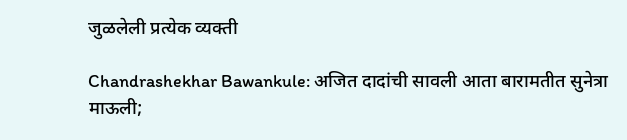जुळलेली प्रत्येक व्यक्ती

Chandrashekhar Bawankule: अजित दादांची सावली आता बारामतीत सुनेत्रा माऊली;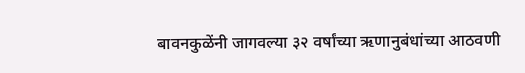बावनकुळेंनी जागवल्या ३२ वर्षांच्या ऋणानुबंधांच्या आठवणी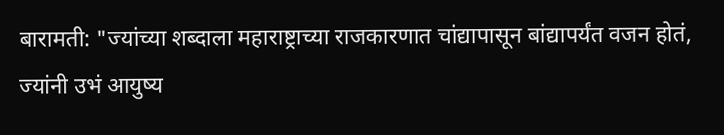बारामती: "ज्यांच्या शब्दाला महाराष्ट्राच्या राजकारणात चांद्यापासून बांद्यापर्यंत वजन होतं, ज्यांनी उभं आयुष्य